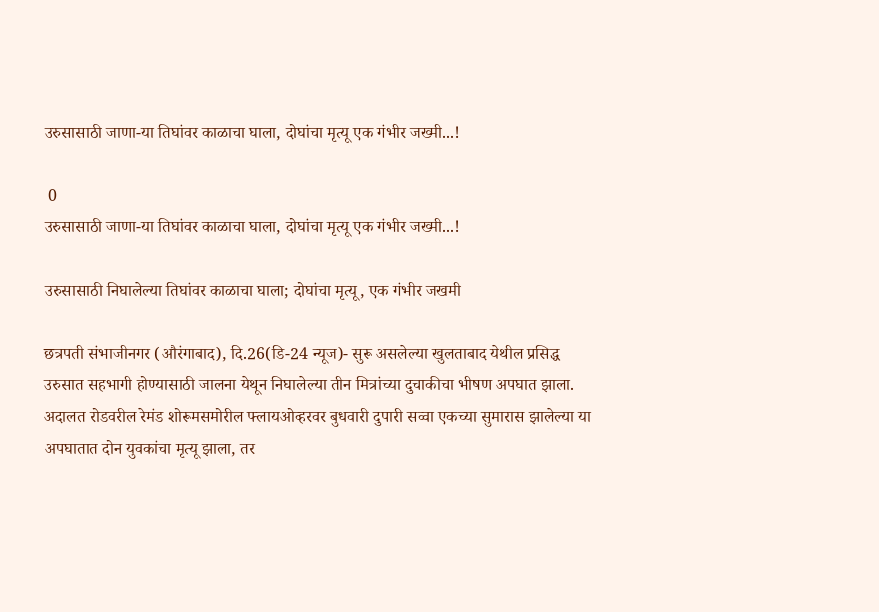उरुसासाठी जाणा-या तिघांवर काळाचा घाला, दोघांचा मृत्यू एक गंभीर जख्मी...!

 0
उरुसासाठी जाणा-या तिघांवर काळाचा घाला, दोघांचा मृत्यू एक गंभीर जख्मी...!

उरुसासाठी निघालेल्या तिघांवर काळाचा घाला; दोघांचा मृत्यू, एक गंभीर जखमी

छत्रपती संभाजीनगर (औरंगाबाद), दि.26(डि-24 न्यूज)- सुरू असलेल्या खुलताबाद येथील प्रसिद्ध उरुसात सहभागी होण्यासाठी जालना येथून निघालेल्या तीन मित्रांच्या दुचाकीचा भीषण अपघात झाला. अदालत रोडवरील रेमंड शोरूमसमोरील फ्लायओव्हरवर बुधवारी दुपारी सव्वा एकच्या सुमारास झालेल्या या अपघातात दोन युवकांचा मृत्यू झाला, तर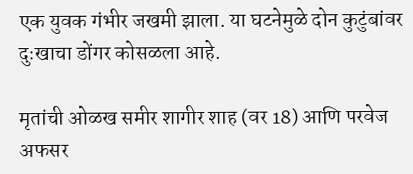एक युवक गंभीर जखमी झाला. या घटनेमुळे दोन कुटुंबांवर दुःखाचा डोंगर कोसळला आहे.

मृतांची ओळख समीर शागीर शाह (वर 18) आणि परवेज अफसर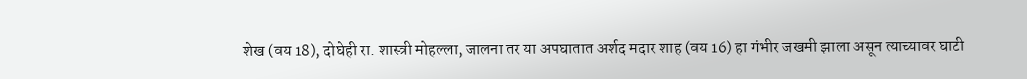शेख (वय 18), दोघेही रा. शास्त्री मोहल्ला, जालना तर या अपघातात अर्शद मदार शाह (वय 16) हा गंभीर जखमी झाला असून त्याच्यावर घाटी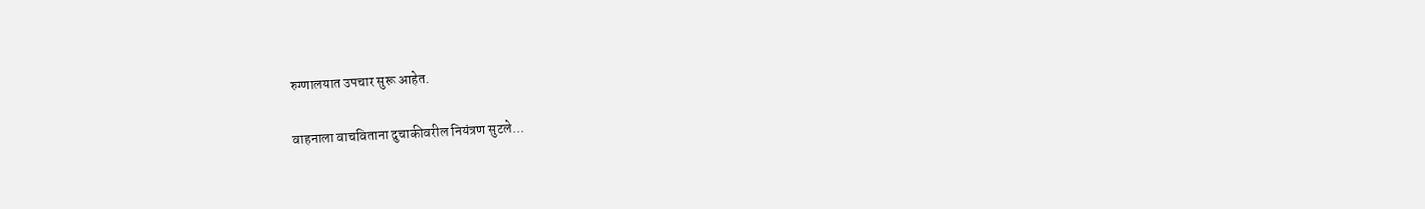रुग्णालयात उपचार सुरू आहेत.

वाहनाला वाचविताना दुचाकीवरील नियंत्रण सुटले...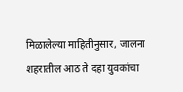मिळालेल्या माहितीनुसार, जालना शहरातील आठ ते दहा युवकांचा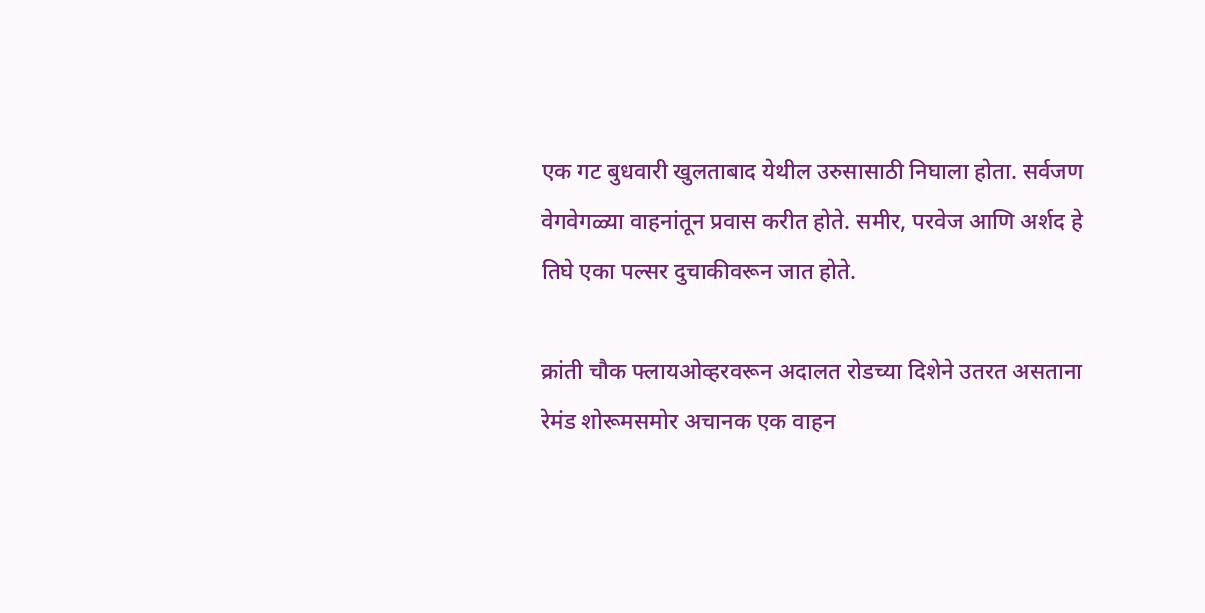एक गट बुधवारी खुलताबाद येथील उरुसासाठी निघाला होता. सर्वजण वेगवेगळ्या वाहनांतून प्रवास करीत होते. समीर, परवेज आणि अर्शद हे तिघे एका पल्सर दुचाकीवरून जात होते.

क्रांती चौक फ्लायओव्हरवरून अदालत रोडच्या दिशेने उतरत असताना रेमंड शोरूमसमोर अचानक एक वाहन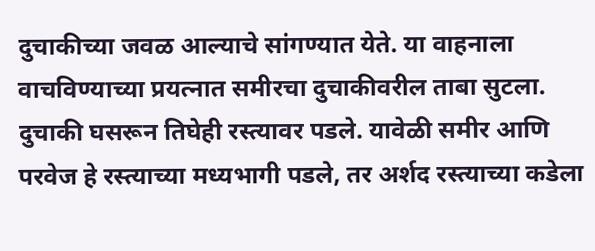दुचाकीच्या जवळ आल्याचे सांगण्यात येते. या वाहनाला वाचविण्याच्या प्रयत्नात समीरचा दुचाकीवरील ताबा सुटला. दुचाकी घसरून तिघेही रस्त्यावर पडले. यावेळी समीर आणि परवेज हे रस्त्याच्या मध्यभागी पडले, तर अर्शद रस्त्याच्या कडेला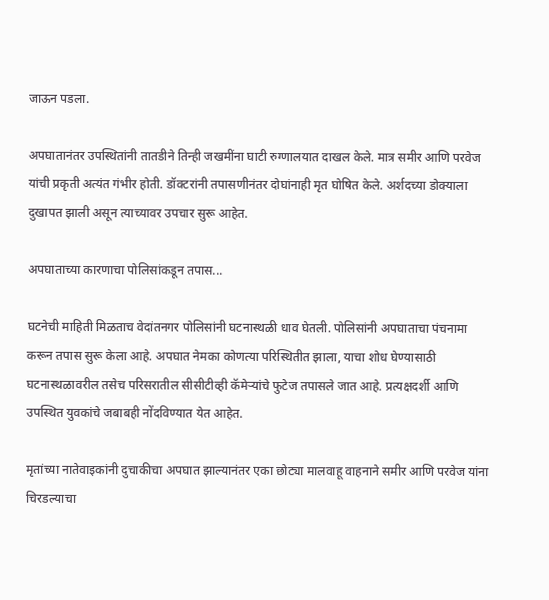जाऊन पडला.

अपघातानंतर उपस्थितांनी तातडीने तिन्ही जखमींना घाटी रुग्णालयात दाखल केले. मात्र समीर आणि परवेज यांची प्रकृती अत्यंत गंभीर होती. डॉक्टरांनी तपासणीनंतर दोघांनाही मृत घोषित केले. अर्शदच्या डोक्याला दुखापत झाली असून त्याच्यावर उपचार सुरू आहेत.

अपघाताच्या कारणाचा पोलिसांकडून तपास...

घटनेची माहिती मिळताच वेदांतनगर पोलिसांनी घटनास्थळी धाव घेतली. पोलिसांनी अपघाताचा पंचनामा करून तपास सुरू केला आहे. अपघात नेमका कोणत्या परिस्थितीत झाला, याचा शोध घेण्यासाठी घटनास्थळावरील तसेच परिसरातील सीसीटीव्ही कॅमेऱ्यांचे फुटेज तपासले जात आहे. प्रत्यक्षदर्शी आणि उपस्थित युवकांचे जबाबही नोंदविण्यात येत आहेत.

मृतांच्या नातेवाइकांनी दुचाकीचा अपघात झाल्यानंतर एका छोट्या मालवाहू वाहनाने समीर आणि परवेज यांना चिरडल्याचा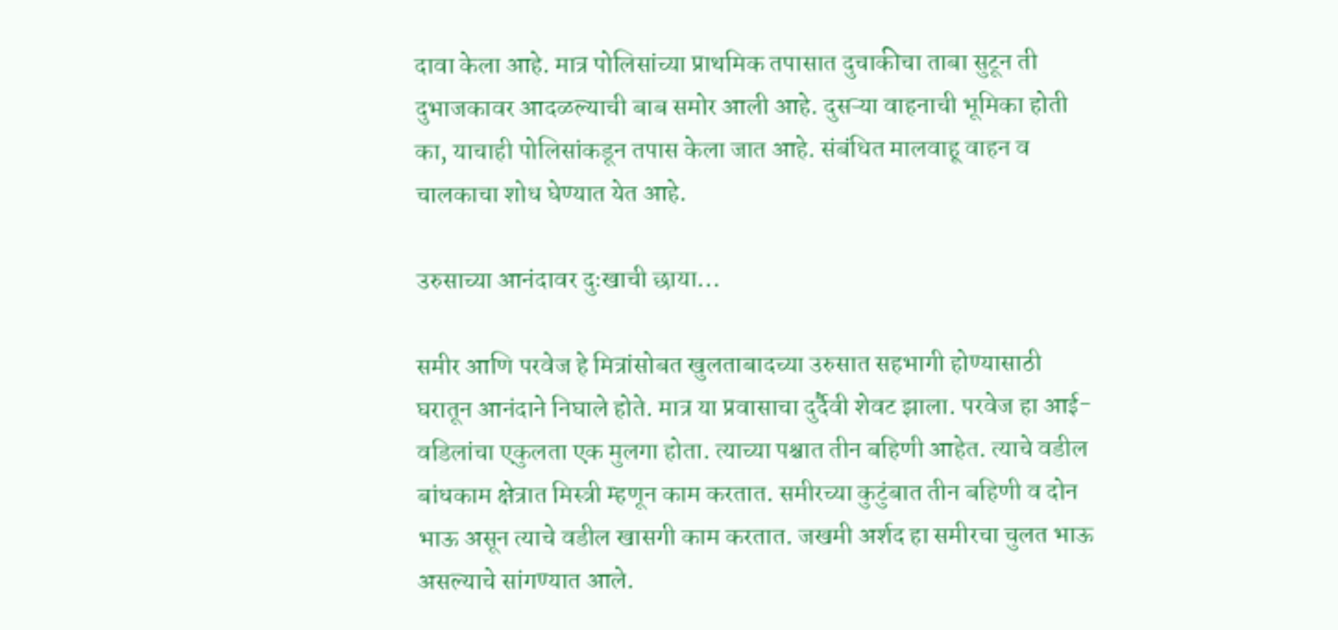दावा केला आहे. मात्र पोलिसांच्या प्राथमिक तपासात दुचाकीचा ताबा सुटून ती दुभाजकावर आदळल्याची बाब समोर आली आहे. दुसऱ्या वाहनाची भूमिका होती का, याचाही पोलिसांकडून तपास केला जात आहे. संबंधित मालवाहू वाहन व चालकाचा शोध घेण्यात येत आहे.

उरुसाच्या आनंदावर दुःखाची छाया...

समीर आणि परवेज हे मित्रांसोबत खुलताबादच्या उरुसात सहभागी होण्यासाठी घरातून आनंदाने निघाले होते. मात्र या प्रवासाचा दुर्दैवी शेवट झाला. परवेज हा आई-वडिलांचा एकुलता एक मुलगा होता. त्याच्या पश्चात तीन बहिणी आहेत. त्याचे वडील बांधकाम क्षेत्रात मिस्त्री म्हणून काम करतात. समीरच्या कुटुंबात तीन बहिणी व दोन भाऊ असून त्याचे वडील खासगी काम करतात. जखमी अर्शद हा समीरचा चुलत भाऊ असल्याचे सांगण्यात आले.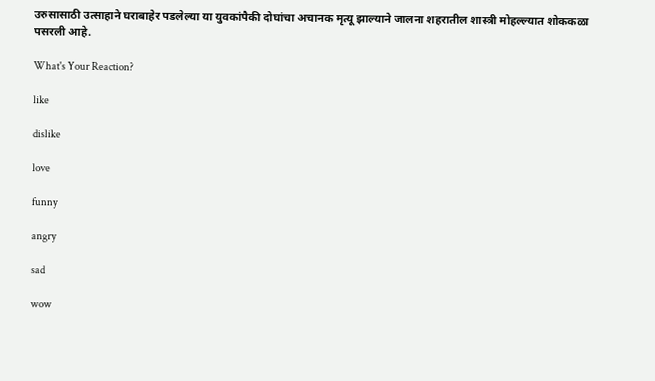उरुसासाठी उत्साहाने घराबाहेर पडलेल्या या युवकांपैकी दोघांचा अचानक मृत्यू झाल्याने जालना शहरातील शास्त्री मोहल्ल्यात शोककळा पसरली आहे.

What's Your Reaction?

like

dislike

love

funny

angry

sad

wow